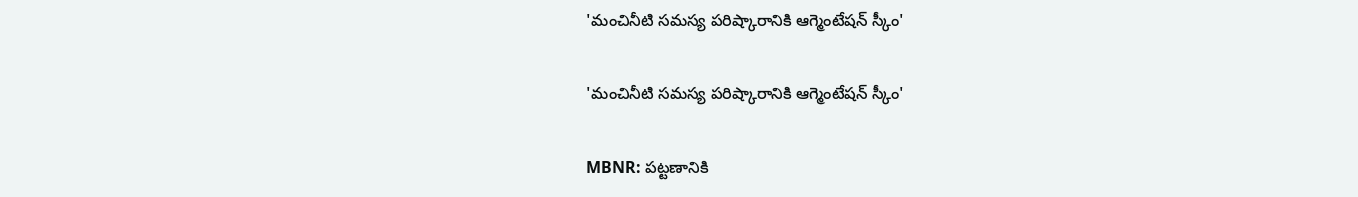'మంచినీటి సమస్య పరిష్కారానికి ఆగ్మెంటేషన్ స్కీం'

'మంచినీటి సమస్య పరిష్కారానికి ఆగ్మెంటేషన్ స్కీం'

MBNR: పట్టణానికి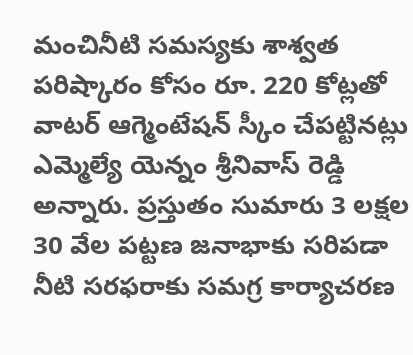మంచినీటి సమస్యకు శాశ్వత పరిష్కారం కోసం రూ. 220 కోట్లతో వాటర్ ఆగ్మెంటేషన్ స్కీం చేపట్టినట్లు ఎమ్మెల్యే యెన్నం శ్రీనివాస్ రెడ్డి అన్నారు. ప్రస్తుతం సుమారు 3 లక్షల 30 వేల పట్టణ జనాభాకు సరిపడా నీటి సరఫరాకు సమగ్ర కార్యాచరణ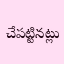చేపట్టినట్లు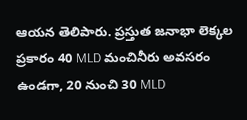ఆయన తెలిపారు. ప్రస్తుత జనాభా లెక్కల ప్రకారం 40 MLD మంచినీరు అవసరం ఉండగా, 20 నుంచి 30 MLD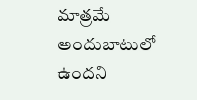మాత్రమే అందుబాటులో ఉందని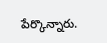పేర్కొన్నారు.